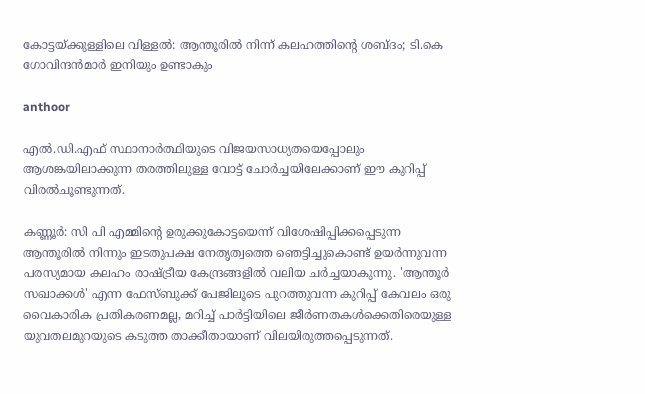കോട്ടയ്ക്കുള്ളിലെ വിള്ളല്‍: ആന്തൂരില്‍ നിന്ന് കലഹത്തിന്റെ ശബ്ദം; ടി.കെ ഗോവിന്ദന്‍മാര്‍ ഇനിയും ഉണ്ടാകും

anthoor

എല്‍.ഡി.എഫ് സ്ഥാനാര്‍ത്ഥിയുടെ വിജയസാധ്യതയെപ്പോലും ആശങ്കയിലാക്കുന്ന തരത്തിലുള്ള വോട്ട് ചോര്‍ച്ചയിലേക്കാണ് ഈ കുറിപ്പ് വിരല്‍ചൂണ്ടുന്നത്.

കണ്ണൂര്‍: സി പി എമ്മിന്റെ ഉരുക്കുകോട്ടയെന്ന് വിശേഷിപ്പിക്കപ്പെടുന്ന ആന്തൂരില്‍ നിന്നും ഇടതുപക്ഷ നേതൃത്വത്തെ ഞെട്ടിച്ചുകൊണ്ട് ഉയര്‍ന്നുവന്ന പരസ്യമായ കലഹം രാഷ്ട്രീയ കേന്ദ്രങ്ങളില്‍ വലിയ ചര്‍ച്ചയാകുന്നു. 'ആന്തൂര്‍ സഖാക്കള്‍' എന്ന ഫേസ്ബുക്ക് പേജിലൂടെ പുറത്തുവന്ന കുറിപ്പ് കേവലം ഒരു വൈകാരിക പ്രതികരണമല്ല, മറിച്ച് പാര്‍ട്ടിയിലെ ജീര്‍ണതകള്‍ക്കെതിരെയുള്ള യുവതലമുറയുടെ കടുത്ത താക്കീതായാണ് വിലയിരുത്തപ്പെടുന്നത്.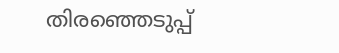തിരഞ്ഞെടുപ്പ്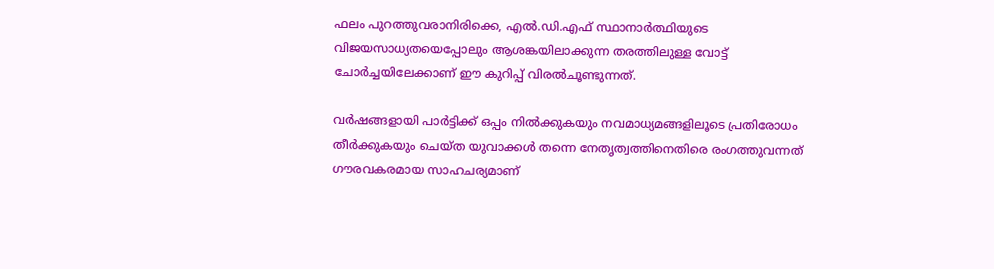ഫലം പുറത്തുവരാനിരിക്കെ, എല്‍.ഡി.എഫ് സ്ഥാനാര്‍ത്ഥിയുടെ വിജയസാധ്യതയെപ്പോലും ആശങ്കയിലാക്കുന്ന തരത്തിലുള്ള വോട്ട് ചോര്‍ച്ചയിലേക്കാണ് ഈ കുറിപ്പ് വിരല്‍ചൂണ്ടുന്നത്.

വര്‍ഷങ്ങളായി പാര്‍ട്ടിക്ക് ഒപ്പം നില്‍ക്കുകയും നവമാധ്യമങ്ങളിലൂടെ പ്രതിരോധം തീര്‍ക്കുകയും ചെയ്ത യുവാക്കള്‍ തന്നെ നേതൃത്വത്തിനെതിരെ രംഗത്തുവന്നത് ഗൗരവകരമായ സാഹചര്യമാണ്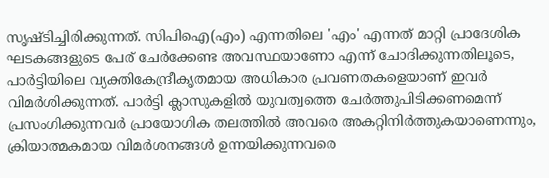സൃഷ്ടിച്ചിരിക്കുന്നത്. സിപിഐ(എം) എന്നതിലെ 'എം' എന്നത് മാറ്റി പ്രാദേശിക ഘടകങ്ങളുടെ പേര് ചേര്‍ക്കേണ്ട അവസ്ഥയാണോ എന്ന് ചോദിക്കുന്നതിലൂടെ, പാര്‍ട്ടിയിലെ വ്യക്തികേന്ദ്രീകൃതമായ അധികാര പ്രവണതകളെയാണ് ഇവര്‍ വിമര്‍ശിക്കുന്നത്. പാര്‍ട്ടി ക്ലാസുകളില്‍ യുവത്വത്തെ ചേര്‍ത്തുപിടിക്കണമെന്ന് പ്രസംഗിക്കുന്നവര്‍ പ്രായോഗിക തലത്തില്‍ അവരെ അകറ്റിനിര്‍ത്തുകയാണെന്നും, ക്രിയാത്മകമായ വിമര്‍ശനങ്ങള്‍ ഉന്നയിക്കുന്നവരെ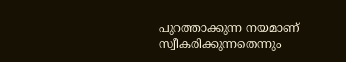പുറത്താക്കുന്ന നയമാണ് സ്വീകരിക്കുന്നതെന്നും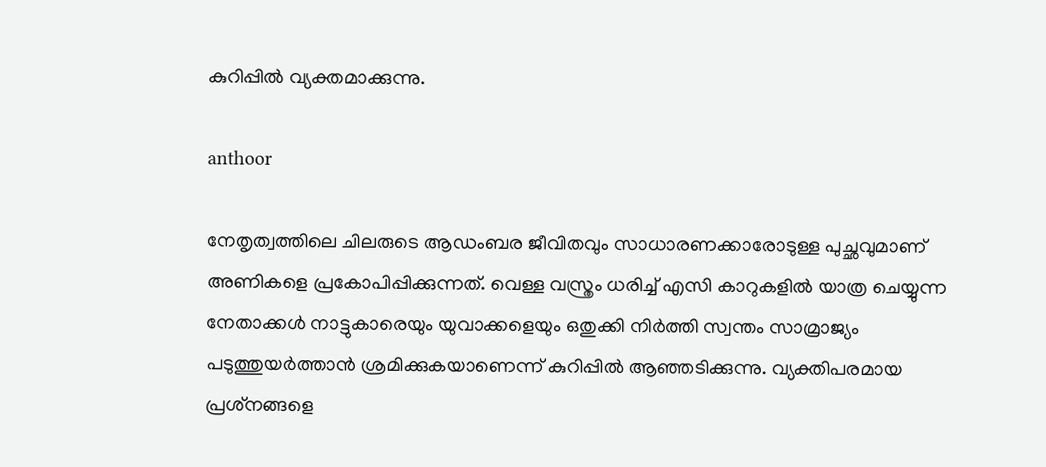കുറിപ്പില്‍ വ്യക്തമാക്കുന്നു.

anthoor

നേതൃത്വത്തിലെ ചിലരുടെ ആഡംബര ജീവിതവും സാധാരണക്കാരോടുള്ള പുച്ഛവുമാണ് അണികളെ പ്രകോപിപ്പിക്കുന്നത്. വെള്ള വസ്ത്രം ധരിച്ച് എസി കാറുകളില്‍ യാത്ര ചെയ്യുന്ന നേതാക്കള്‍ നാട്ടുകാരെയും യുവാക്കളെയും ഒതുക്കി നിര്‍ത്തി സ്വന്തം സാമ്രാജ്യം പടുത്തുയര്‍ത്താന്‍ ശ്രമിക്കുകയാണെന്ന് കുറിപ്പില്‍ ആഞ്ഞടിക്കുന്നു. വ്യക്തിപരമായ പ്രശ്‌നങ്ങളെ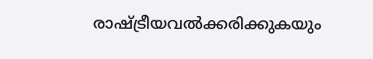രാഷ്ട്രീയവല്‍ക്കരിക്കുകയും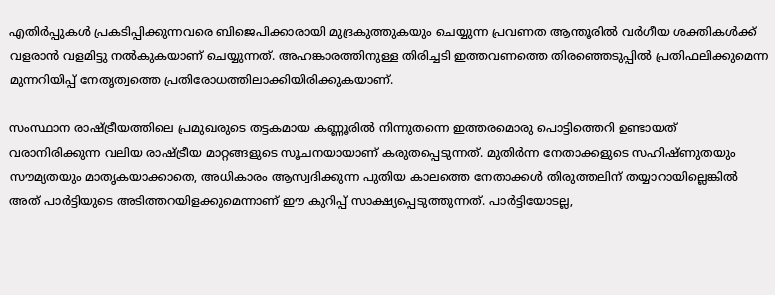എതിര്‍പ്പുകള്‍ പ്രകടിപ്പിക്കുന്നവരെ ബിജെപിക്കാരായി മുദ്രകുത്തുകയും ചെയ്യുന്ന പ്രവണത ആന്തൂരില്‍ വര്‍ഗീയ ശക്തികള്‍ക്ക് വളരാന്‍ വളമിട്ടു നല്‍കുകയാണ് ചെയ്യുന്നത്. അഹങ്കാരത്തിനുള്ള തിരിച്ചടി ഇത്തവണത്തെ തിരഞ്ഞെടുപ്പില്‍ പ്രതിഫലിക്കുമെന്ന മുന്നറിയിപ്പ് നേതൃത്വത്തെ പ്രതിരോധത്തിലാക്കിയിരിക്കുകയാണ്.

സംസ്ഥാന രാഷ്ട്രീയത്തിലെ പ്രമുഖരുടെ തട്ടകമായ കണ്ണൂരില്‍ നിന്നുതന്നെ ഇത്തരമൊരു പൊട്ടിത്തെറി ഉണ്ടായത് വരാനിരിക്കുന്ന വലിയ രാഷ്ട്രീയ മാറ്റങ്ങളുടെ സൂചനയായാണ് കരുതപ്പെടുന്നത്. മുതിര്‍ന്ന നേതാക്കളുടെ സഹിഷ്ണുതയും സൗമ്യതയും മാതൃകയാക്കാതെ, അധികാരം ആസ്വദിക്കുന്ന പുതിയ കാലത്തെ നേതാക്കള്‍ തിരുത്തലിന് തയ്യാറായില്ലെങ്കില്‍ അത് പാര്‍ട്ടിയുടെ അടിത്തറയിളക്കുമെന്നാണ് ഈ കുറിപ്പ് സാക്ഷ്യപ്പെടുത്തുന്നത്. പാര്‍ട്ടിയോടല്ല,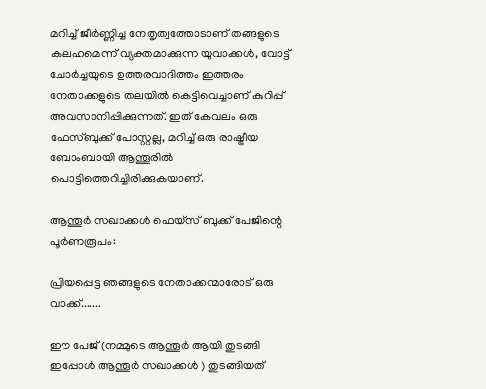മറിച്ച് ജീര്‍ണ്ണിച്ച നേതൃത്വത്തോടാണ് തങ്ങളുടെ കലഹമെന്ന് വ്യക്തമാക്കുന്ന യുവാക്കള്‍, വോട്ട് ചോര്‍ച്ചയുടെ ഉത്തരവാദിത്തം ഇത്തരം നേതാക്കളുടെ തലയില്‍ കെട്ടിവെച്ചാണ് കുറിപ്പ് അവസാനിപ്പിക്കുന്നത്. ഇത് കേവലം ഒരു ഫേസ്ബുക്ക് പോസ്റ്റല്ല, മറിച്ച് ഒരു രാഷ്ട്രീയ ബോംബായി ആന്തൂരില്‍ പൊട്ടിത്തെറിച്ചിരിക്കുകയാണ്.

ആന്തൂര്‍ സഖാക്കള്‍ ഫെയ്സ് ബുക്ക് പേജിന്റെ പൂര്‍ണരൂപം:

പ്രിയപ്പെട്ട ഞങ്ങളുടെ നേതാക്കന്മാരോട് ഒരു വാക്ക്.......

ഈ പേജ് (നമ്മുടെ ആന്തൂര്‍ ആയി തുടങ്ങി ഇപ്പോള്‍ ആന്തൂര്‍ സഖാക്കള്‍ ) തുടങ്ങിയത്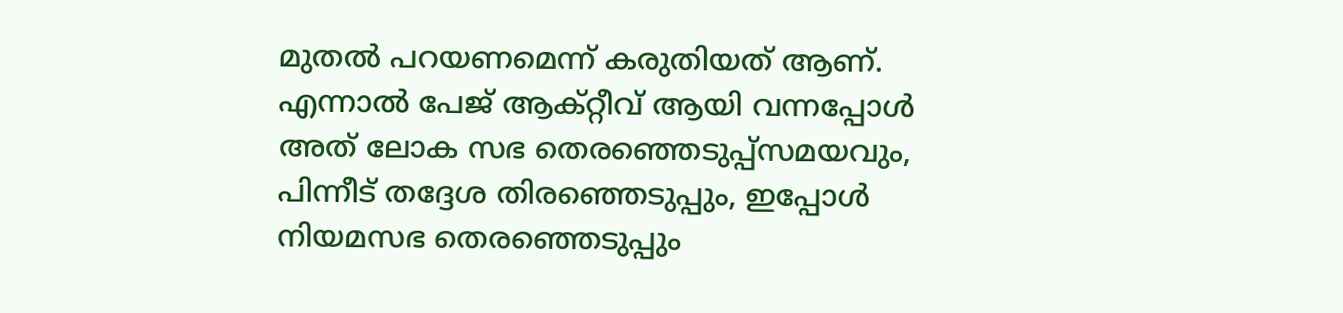മുതല്‍ പറയണമെന്ന് കരുതിയത് ആണ്. എന്നാല്‍ പേജ് ആക്റ്റീവ് ആയി വന്നപ്പോള്‍ അത് ലോക സഭ തെരഞ്ഞെടുപ്പ്‌സമയവും, പിന്നീട് തദ്ദേശ തിരഞ്ഞെടുപ്പും, ഇപ്പോള്‍ നിയമസഭ തെരഞ്ഞെടുപ്പും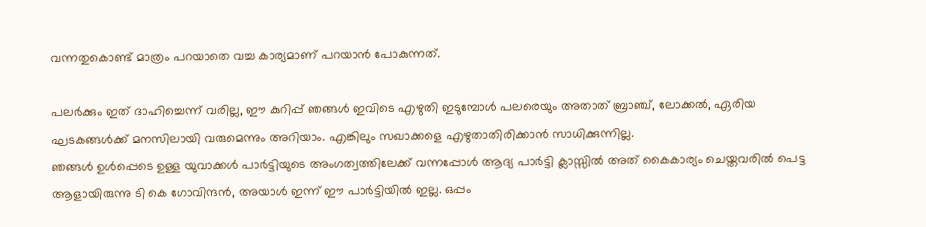വന്നതുകൊണ്ട് മാത്രം പറയാതെ വച്ച കാര്യമാണ് പറയാന്‍ പോകുന്നത്.

പലര്‍ക്കും ഇത് ദാഹിച്ചെന്ന് വരില്ല, ഈ കുറിപ്പ് ഞങ്ങള്‍ ഇവിടെ എഴുതി ഇടുമ്പോള്‍ പലരെയും അതാത് ബ്രാഞ്ച്, ലോക്കല്‍, ഏരിയ ഘടകങ്ങള്‍ക്ക് മനസിലായി വരുമെന്നും അറിയാം. എങ്കിലും സഖാക്കളെ എഴുതാതിരിക്കാന്‍ സാധിക്കുന്നില്ല.
ഞങ്ങള്‍ ഉള്‍പ്പെടെ ഉള്ള യുവാക്കള്‍ പാര്‍ട്ടിയുടെ അംഗത്വത്തിലേക്ക് വന്നപ്പോള്‍ ആദ്യ പാര്‍ട്ടി ക്ലാസ്സില്‍ അത് കൈകാര്യം ചെയ്തവരില്‍ പെട്ട ആളായിരുന്നു ടി കെ ഗോവിന്ദന്‍, അയാള്‍ ഇന്ന് ഈ പാര്‍ട്ടിയില്‍ ഇല്ല. ഒപ്പം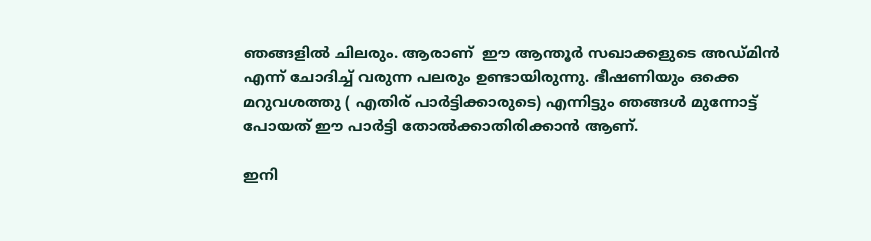ഞങ്ങളില്‍ ചിലരും. ആരാണ്  ഈ ആന്തൂര്‍ സഖാക്കളുടെ അഡ്മിന്‍ എന്ന് ചോദിച്ച് വരുന്ന പലരും ഉണ്ടായിരുന്നു. ഭീഷണിയും ഒക്കെ മറുവശത്തു ( എതിര് പാര്‍ട്ടിക്കാരുടെ) എന്നിട്ടും ഞങ്ങള്‍ മുന്നോട്ട് പോയത് ഈ പാര്‍ട്ടി തോല്‍ക്കാതിരിക്കാന്‍ ആണ്.

ഇനി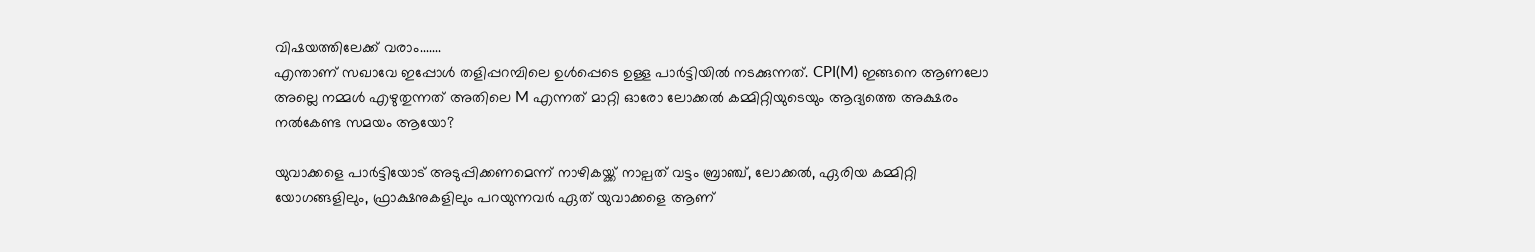വിഷയത്തിലേക്ക് വരാം.......
എന്താണ് സഖാവേ ഇപ്പോള്‍ തളിപ്പറമ്പിലെ ഉള്‍പ്പെടെ ഉള്ള പാര്‍ട്ടിയില്‍ നടക്കുന്നത്. CPI(M) ഇങ്ങനെ ആണലോ അല്ലെ നമ്മള്‍ എഴുതുന്നത് അതിലെ M എന്നത് മാറ്റി ഓരോ ലോക്കല്‍ കമ്മിറ്റിയുടെയും ആദ്യത്തെ അക്ഷരം നല്‍കേണ്ട സമയം ആയോ?

യുവാക്കളെ പാര്‍ട്ടിയോട് അടുപ്പിക്കണമെന്ന് നാഴികയ്ക്ക് നാല്പത് വട്ടം ബ്രാഞ്ച്, ലോക്കല്‍, ഏരിയ കമ്മിറ്റി യോഗങ്ങളിലും, ഫ്രാക്ഷനുകളിലും പറയുന്നവര്‍ ഏത് യുവാക്കളെ ആണ്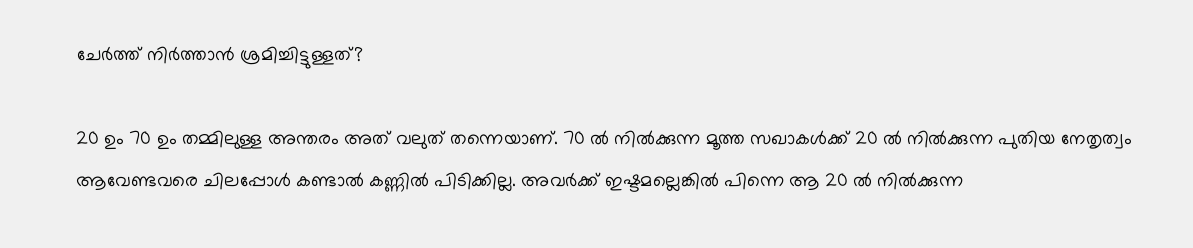ചേര്‍ത്ത് നിര്‍ത്താന്‍ ശ്രമിച്ചിട്ടുള്ളത്?

20 ഉം 70 ഉം തമ്മിലുള്ള അന്തരം അത് വലുത് തന്നെയാണ്. 70 ല്‍ നില്‍ക്കുന്ന മൂത്ത സഖാകള്‍ക്ക് 20 ല്‍ നില്‍ക്കുന്ന പുതിയ നേതൃത്വം ആവേണ്ടവരെ ചിലപ്പോള്‍ കണ്ടാല്‍ കണ്ണില്‍ പിടിക്കില്ല. അവര്‍ക്ക് ഇഷ്ടമല്ലെങ്കില്‍ പിന്നെ ആ 20 ല്‍ നില്‍ക്കുന്ന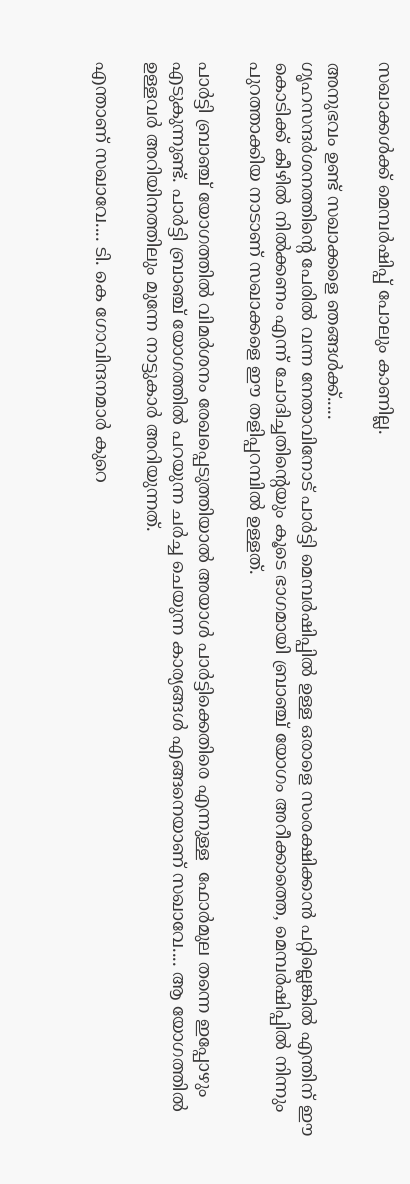സഖാക്കള്‍ക്ക് മെമ്പര്‍ഷിപ്പ് പോലും കാണില്ല.

അനുഭവം ഉണ്ട് സഖാക്കളെ ഞങ്ങള്‍ക്ക്.....
ഗൃഹസന്ദര്‍ശനത്തിന്റെ പേരില്‍ വന്ന നേതാവിനോട് പാര്‍ട്ടി മെമ്പര്‍ഷിപ്പില്‍ ഉള്ള ഒരാളെ സംരക്ഷിക്കാന്‍ പറ്റില്ലെങ്കില്‍ എന്തിന് ഈ കൊടിക്ക് കീഴില്‍ നില്‍ക്കണം എന്ന് ചോദിച്ചതിന്റെയും കൂടെ ഭാഗമായി ബ്രാഞ്ച് യോഗം അറീക്കാത്തെ, മെമ്പര്‍ഷിപ്പില്‍ നിന്നും പുറത്താക്കിയ നാടാണ് സഖാക്കളെ ഈ തളിപ്പറമ്പില്‍ ഉള്ളത്.

പാര്‍ട്ടി ബ്രാഞ്ച് യോഗത്തില്‍ വിമര്‍ശനം രേഖപ്പെടുത്തിയാല്‍ അയാള്‍ പാര്‍ട്ടിക്കെതിരെ എന്നുള്ള  ഫോര്‍മുല തന്നെ ഇപ്പോഴും എടുകുന്നുണ്ട്. പാര്‍ട്ടി ബ്രാഞ്ച് യോഗത്തില്‍ പറയുന്ന ചര്‍ച്ച ചെയുന്ന കാര്യങ്ങള്‍ എങ്ങനെയാണ് സഖാവേ.... ആ യോഗത്തില്‍ ഉള്ളവര്‍ അറിയിനത്തിലും മുന്നേ നാട്ടുകാര്‍ അറിയുന്നത്.

എന്താണ് സഖാവേ.... ടി. കെ ഗോവിന്ദനമാര്‍ കുറെ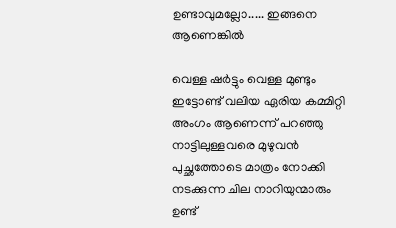ഉണ്ടാവുമല്ലോ..... ഇങ്ങനെ ആണെങ്കില്‍

വെള്ള ഷര്‍ട്ടും വെള്ള മുണ്ടും ഇട്ടോണ്ട് വലിയ ഏരിയ കമ്മിറ്റി അംഗം ആണെന്ന് പറഞ്ഞു നാട്ടിലുള്ളവരെ മുഴുവന്‍ പുച്ഛത്തോടെ മാത്രം നോക്കി നടക്കുന്ന ചില നാറിയുന്മാരും ഉണ്ട്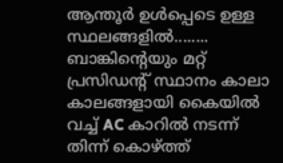ആന്തൂര്‍ ഉള്‍പ്പെടെ ഉള്ള സ്ഥലങ്ങളില്‍........ ബാങ്കിന്റെയും മറ്റ് പ്രസിഡന്റ് സ്ഥാനം കാലാ കാലങ്ങളായി കൈയില്‍ വച്ച് AC കാറില്‍ നടന്ന് തിന്ന് കൊഴ്ത്ത്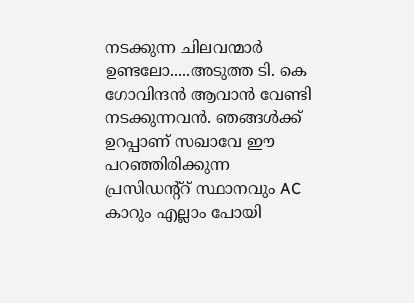നടക്കുന്ന ചിലവന്മാര്‍ ഉണ്ടലോ.....അടുത്ത ടി. കെ ഗോവിന്ദന്‍ ആവാന്‍ വേണ്ടി നടക്കുന്നവന്‍. ഞങ്ങള്‍ക്ക് ഉറപ്പാണ് സഖാവേ ഈ  പറഞ്ഞിരിക്കുന്ന പ്രസിഡന്റ്‌റ് സ്ഥാനവും AC കാറും എല്ലാം പോയി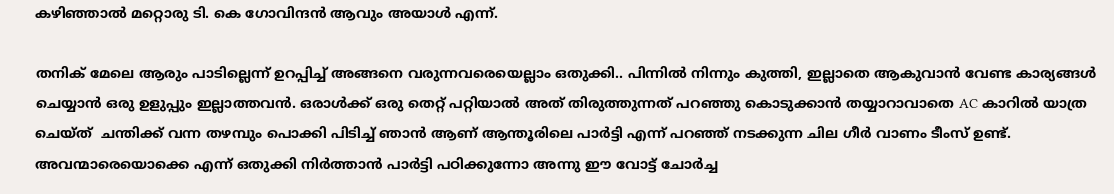കഴിഞ്ഞാല്‍ മറ്റൊരു ടി. കെ ഗോവിന്ദന്‍ ആവും അയാള്‍ എന്ന്.

തനിക് മേലെ ആരും പാടില്ലെന്ന് ഉറപ്പിച്ച് അങ്ങനെ വരുന്നവരെയെല്ലാം ഒതുക്കി.. പിന്നില്‍ നിന്നും കുത്തി, ഇല്ലാതെ ആകുവാന്‍ വേണ്ട കാര്യങ്ങള്‍ ചെയ്യാന്‍ ഒരു ഉളുപ്പും ഇല്ലാത്തവന്‍. ഒരാള്‍ക്ക് ഒരു തെറ്റ് പറ്റിയാല്‍ അത് തിരുത്തുന്നത് പറഞ്ഞു കൊടുക്കാന്‍ തയ്യാറാവാതെ AC കാറില്‍ യാത്ര ചെയ്ത്  ചന്തിക്ക് വന്ന തഴമ്പും പൊക്കി പിടിച്ച് ഞാന്‍ ആണ് ആന്തൂരിലെ പാര്‍ട്ടി എന്ന് പറഞ്ഞ് നടക്കുന്ന ചില ഗീര്‍ വാണം ടീംസ് ഉണ്ട്.
അവന്മാരെയൊക്കെ എന്ന് ഒതുക്കി നിര്‍ത്താന്‍ പാര്‍ട്ടി പഠിക്കുന്നോ അന്നു ഈ വോട്ട് ചോര്‍ച്ച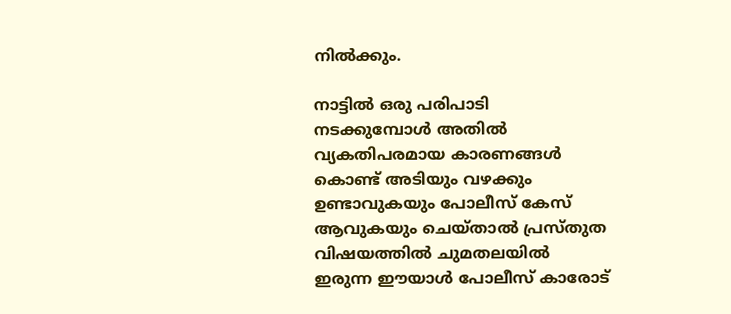നില്‍ക്കും.

നാട്ടില്‍ ഒരു പരിപാടി നടക്കുമ്പോള്‍ അതില്‍ വ്യകതിപരമായ കാരണങ്ങള്‍ കൊണ്ട് അടിയും വഴക്കും ഉണ്ടാവുകയും പോലീസ് കേസ് ആവുകയും ചെയ്താല്‍ പ്രസ്തുത വിഷയത്തില്‍ ചുമതലയില്‍ ഇരുന്ന ഈയാള്‍ പോലീസ് കാരോട്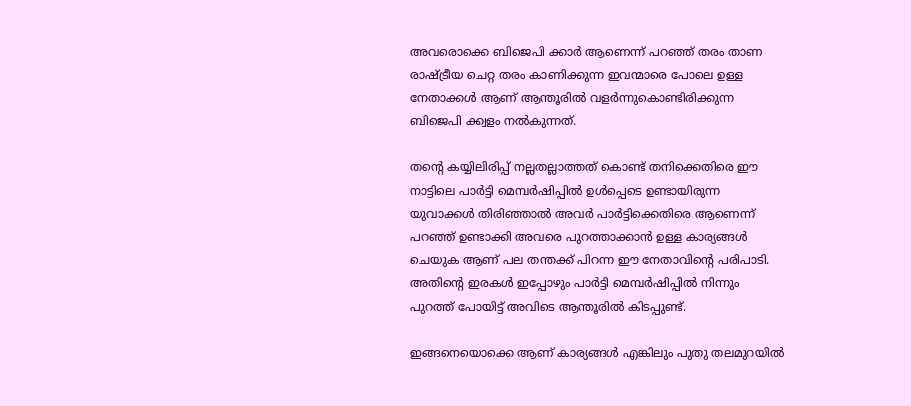അവരൊക്കെ ബിജെപി ക്കാര്‍ ആണെന്ന് പറഞ്ഞ് തരം താണ രാഷ്ട്രീയ ചെറ്റ തരം കാണിക്കുന്ന ഇവന്മാരെ പോലെ ഉള്ള നേതാക്കള്‍ ആണ് ആന്തൂരില്‍ വളര്‍ന്നുകൊണ്ടിരിക്കുന്ന ബിജെപി ക്ക്വളം നല്‍കുന്നത്.

തന്റെ കയ്യിലിരിപ്പ് നല്ലതല്ലാത്തത് കൊണ്ട് തനിക്കെതിരെ ഈ നാട്ടിലെ പാര്‍ട്ടി മെമ്പര്‍ഷിപ്പില്‍ ഉള്‍പ്പെടെ ഉണ്ടായിരുന്ന യുവാക്കള്‍ തിരിഞ്ഞാല്‍ അവര്‍ പാര്‍ട്ടിക്കെതിരെ ആണെന്ന് പറഞ്ഞ് ഉണ്ടാക്കി അവരെ പുറത്താക്കാന്‍ ഉള്ള കാര്യങ്ങള്‍ ചെയുക ആണ് പല തന്തക്ക് പിറന്ന ഈ നേതാവിന്റെ പരിപാടി. അതിന്റെ ഇരകള്‍ ഇപ്പോഴും പാര്‍ട്ടി മെമ്പര്‍ഷിപ്പില്‍ നിന്നും പുറത്ത് പോയിട്ട് അവിടെ ആന്തൂരില്‍ കിടപ്പുണ്ട്.

ഇങ്ങനെയൊക്കെ ആണ് കാര്യങ്ങള്‍ എങ്കിലും പുതു തലമുറയില്‍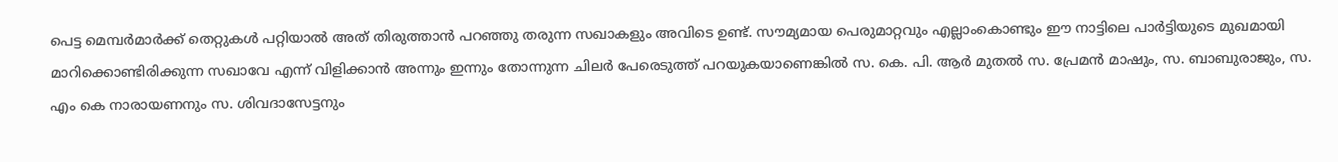പെട്ട മെമ്പര്‍മാര്‍ക്ക് തെറ്റുകള്‍ പറ്റിയാല്‍ അത് തിരുത്താന്‍ പറഞ്ഞു തരുന്ന സഖാകളും അവിടെ ഉണ്ട്. സൗമ്യമായ പെരുമാറ്റവും എല്ലാംകൊണ്ടും ഈ നാട്ടിലെ പാര്‍ട്ടിയുടെ മുഖമായി മാറിക്കൊണ്ടിരിക്കുന്ന സഖാവേ എന്ന് വിളിക്കാന്‍ അന്നും ഇന്നും തോന്നുന്ന ചിലര്‍ പേരെടുത്ത് പറയുകയാണെങ്കില്‍ സ. കെ. പി. ആര്‍ മുതല്‍ സ. പ്രേമന്‍ മാഷും, സ. ബാബുരാജും, സ. എം കെ നാരായണനും സ. ശിവദാസേട്ടനും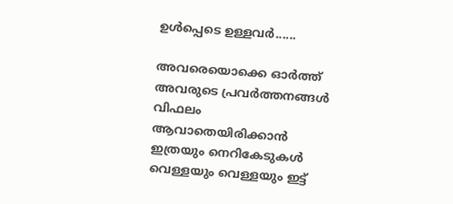ഉള്‍പ്പെടെ ഉള്ളവര്‍......

അവരെയൊക്കെ ഓര്‍ത്ത് അവരുടെ പ്രവര്‍ത്തനങ്ങള്‍ വിഫലം ആവാതെയിരിക്കാന്‍ ഇത്രയും നെറികേടുകള്‍ വെള്ളയും വെള്ളയും ഇട്ട്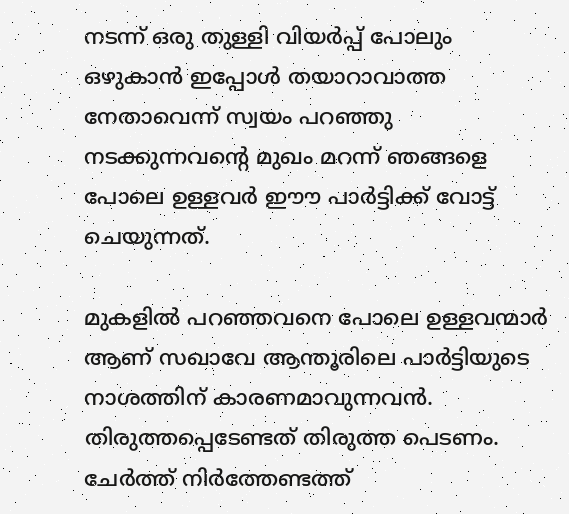നടന്ന് ഒരു തുള്ളി വിയര്‍പ്പ് പോലും ഒഴുകാന്‍ ഇപ്പോള്‍ തയാറാവാത്ത നേതാവെന്ന് സ്വയം പറഞ്ഞു നടക്കുന്നവന്റെ മുഖം മറന്ന് ഞങ്ങളെ പോലെ ഉള്ളവര്‍ ഈൗ പാര്‍ട്ടിക്ക് വോട്ട് ചെയുന്നത്.

മുകളില്‍ പറഞ്ഞവനെ പോലെ ഉള്ളവന്മാര്‍ ആണ് സഖാവേ ആന്തൂരിലെ പാര്‍ട്ടിയുടെ നാശത്തിന് കാരണമാവുന്നവന്‍. തിരുത്തപ്പെടേണ്ടത് തിരുത്ത പെടണം. ചേര്‍ത്ത് നിര്‍ത്തേണ്ടത്ത്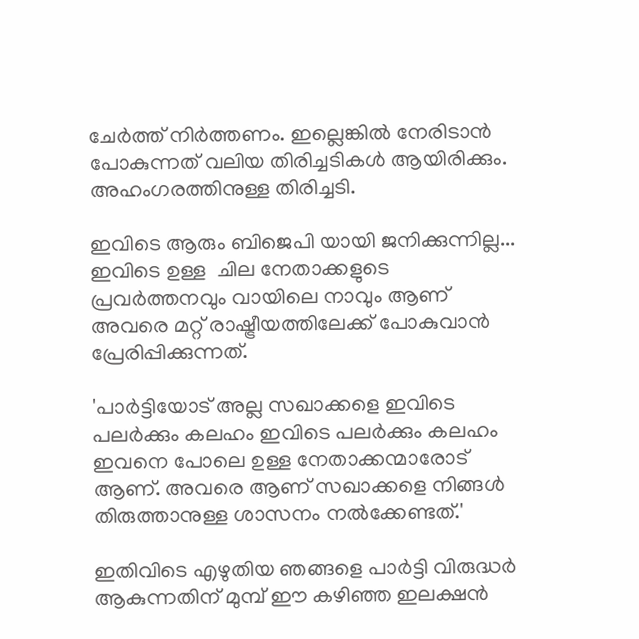ചേര്‍ത്ത് നിര്‍ത്തണം. ഇല്ലെങ്കില്‍ നേരിടാന്‍ പോകുന്നത് വലിയ തിരിച്ചടികള്‍ ആയിരിക്കും. അഹംഗരത്തിനുള്ള തിരിച്ചടി.

ഇവിടെ ആരും ബിജെപി യായി ജനിക്കുന്നില്ല... ഇവിടെ ഉള്ള  ചില നേതാക്കളുടെ പ്രവര്‍ത്തനവും വായിലെ നാവും ആണ് അവരെ മറ്റ് രാഷ്ട്രീയത്തിലേക്ക് പോകുവാന്‍ പ്രേരിപ്പിക്കുന്നത്.

'പാര്‍ട്ടിയോട് അല്ല സഖാക്കളെ ഇവിടെ പലര്‍ക്കും കലഹം ഇവിടെ പലര്‍ക്കും കലഹം ഇവനെ പോലെ ഉള്ള നേതാക്കന്മാരോട് ആണ്. അവരെ ആണ് സഖാക്കളെ നിങ്ങള്‍ തിരുത്താനുള്ള ശാസനം നല്‍ക്കേണ്ടത്.'

ഇതിവിടെ എഴുതിയ ഞങ്ങളെ പാര്‍ട്ടി വിരുദ്ധര്‍ ആകുന്നതിന് മുമ്പ് ഈ കഴിഞ്ഞ ഇലക്ഷന്‍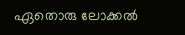ഏതൊരു ലോക്കല്‍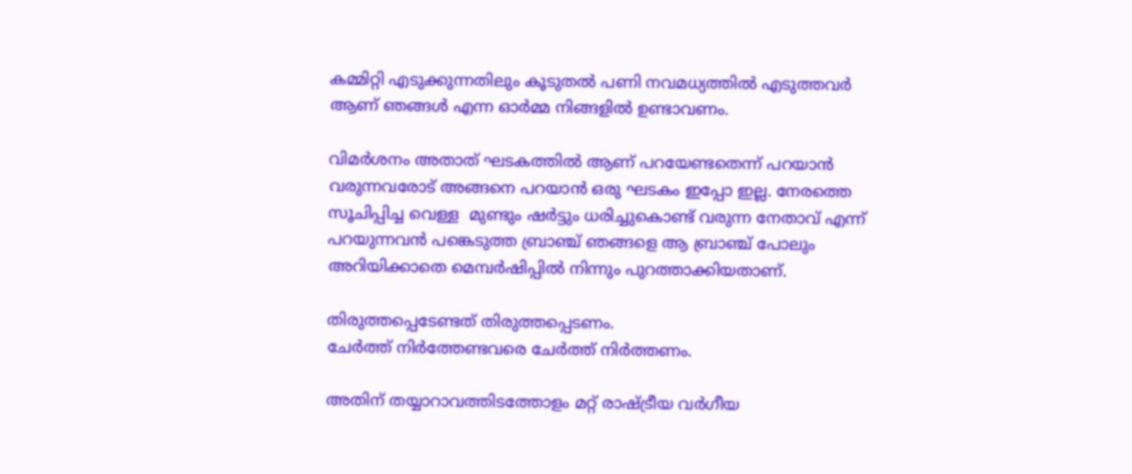കമ്മിറ്റി എടുക്കുന്നതിലും കൂടുതല്‍ പണി നവമധ്യത്തില്‍ എടുത്തവര്‍ ആണ് ഞങ്ങള്‍ എന്ന ഓര്‍മ്മ നിങ്ങളില്‍ ഉണ്ടാവണം.

വിമര്‍ശനം അതാത് ഘടകത്തില്‍ ആണ് പറയേണ്ടതെന്ന് പറയാന്‍ വരുന്നവരോട് അങ്ങനെ പറയാന്‍ ഒരു ഘടകം ഇപ്പോ ഇല്ല. നേരത്തെ സൂചിപ്പിച്ച വെള്ള  മുണ്ടും ഷര്‍ട്ടും ധരിച്ചുകൊണ്ട് വരുന്ന നേതാവ് എന്ന് പറയുന്നവന്‍ പങ്കെടുത്ത ബ്രാഞ്ച് ഞങ്ങളെ ആ ബ്രാഞ്ച് പോലും അറിയിക്കാതെ മെമ്പര്‍ഷിപ്പില്‍ നിന്നും പുറത്താക്കിയതാണ്.

തിരുത്തപ്പെടേണ്ടത് തിരുത്തപ്പെടണം.
ചേര്‍ത്ത് നിര്‍ത്തേണ്ടവരെ ചേര്‍ത്ത് നിര്‍ത്തണം.

അതിന് തയ്യാറാവത്തിടത്തോളം മറ്റ് രാഷ്ട്രീയ വര്‍ഗീയ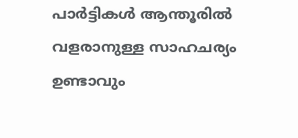പാര്‍ട്ടികള്‍ ആന്തൂരില്‍ വളരാനുള്ള സാഹചര്യം ഉണ്ടാവും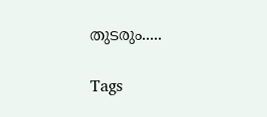തുടരും.....

Tags